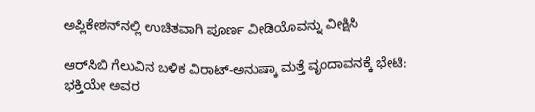ಅಪ್ಲಿಕೇಶನ್‌ನಲ್ಲಿ ಉಚಿತವಾಗಿ ಪೂರ್ಣ ವೀಡಿಯೊವನ್ನು ವೀಕ್ಷಿಸಿ

ಆರ್‌ಸಿಬಿ ಗೆಲುವಿನ ಬಳಿಕ ವಿರಾಟ್-ಅನುಷ್ಕಾ ಮತ್ತೆ ವೃಂದಾವನಕ್ಕೆ ಭೇಟಿ: ಭಕ್ತಿಯೇ ಅವರ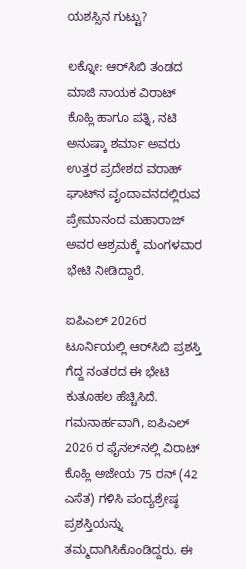ಯಶಸ್ಸಿನ ಗುಟ್ಟು?

ಲಕ್ನೋ: ಆರ್‌ಸಿಬಿ ತಂಡದ ಮಾಜಿ ನಾಯಕ ವಿರಾಟ್ ಕೊಹ್ಲಿ ಹಾಗೂ ಪತ್ನಿ, ನಟಿ ಅನುಷ್ಕಾ ಶರ್ಮಾ ಅವರು ಉತ್ತರ ಪ್ರದೇಶದ ವರಾಹ್ ಘಾಟ್‌ನ ವೃಂದಾವನದಲ್ಲಿರುವ ಪ್ರೇಮಾನಂದ ಮಹಾರಾಜ್ ಅವರ ಆಶ್ರಮಕ್ಕೆ ಮಂಗಳವಾರ ಭೇಟಿ ನೀಡಿದ್ದಾರೆ.

ಐಪಿಎಲ್ 2026ರ ಟೂರ್ನಿಯಲ್ಲಿ ಆರ್‌ಸಿಬಿ ಪ್ರಶಸ್ತಿ ಗೆದ್ದ ನಂತರದ ಈ ಭೇಟಿ ಕುತೂಹಲ ಹೆಚ್ಚಿಸಿದೆ. ಗಮನಾರ್ಹವಾಗಿ, ಐಪಿಎಲ್ 2026 ರ ಫೈನಲ್‌ನಲ್ಲಿ ವಿರಾಟ್ ಕೊಹ್ಲಿ ಅಜೇಯ 75 ರನ್ (42 ಎಸೆತ) ಗಳಿಸಿ ಪಂದ್ಯಶ್ರೇಷ್ಠ ಪ್ರಶಸ್ತಿಯನ್ನು ತಮ್ಮದಾಗಿಸಿಕೊಂಡಿದ್ದರು. ಈ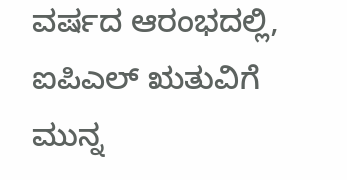ವರ್ಷದ ಆರಂಭದಲ್ಲಿ, ಐಪಿಎಲ್ ಋತುವಿಗೆ ಮುನ್ನ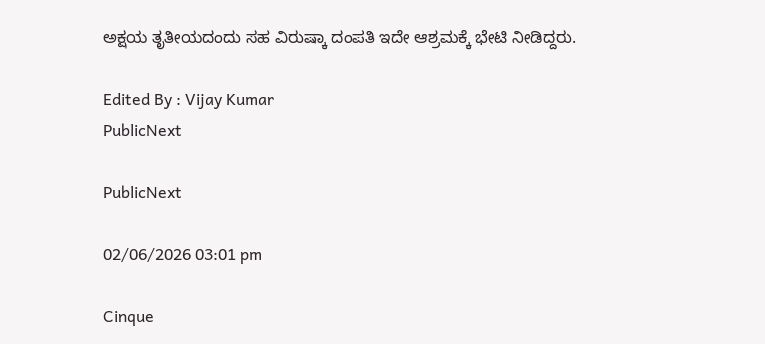ಅಕ್ಷಯ ತೃತೀಯದಂದು ಸಹ ವಿರುಷ್ಕಾ ದಂಪತಿ ಇದೇ ಆಶ್ರಮಕ್ಕೆ ಭೇಟಿ ನೀಡಿದ್ದರು.

Edited By : Vijay Kumar
PublicNext

PublicNext

02/06/2026 03:01 pm

Cinque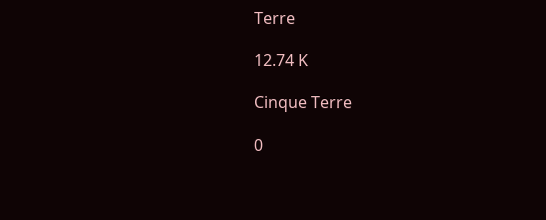Terre

12.74 K

Cinque Terre

0